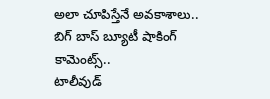అలా చూపిస్తేనే అవకాశాలు.. బిగ్ బాస్ బ్యూటీ షాకింగ్ కామెంట్స్..
టాలీవుడ్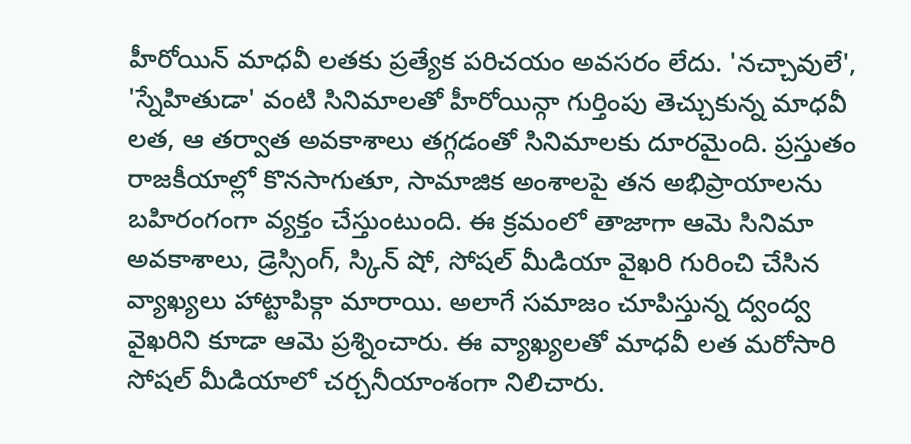హీరోయిన్ మాధవీ లతకు ప్రత్యేక పరిచయం అవసరం లేదు. 'నచ్చావులే', 'స్నేహితుడా' వంటి సినిమాలతో హీరోయిన్గా గుర్తింపు తెచ్చుకున్న మాధవీ లత, ఆ తర్వాత అవకాశాలు తగ్గడంతో సినిమాలకు దూరమైంది. ప్రస్తుతం రాజకీయాల్లో కొనసాగుతూ, సామాజిక అంశాలపై తన అభిప్రాయాలను బహిరంగంగా వ్యక్తం చేస్తుంటుంది. ఈ క్రమంలో తాజాగా ఆమె సినిమా అవకాశాలు, డ్రెస్సింగ్, స్కిన్ షో, సోషల్ మీడియా వైఖరి గురించి చేసిన వ్యాఖ్యలు హాట్టాపిక్గా మారాయి. అలాగే సమాజం చూపిస్తున్న ద్వంద్వ వైఖరిని కూడా ఆమె ప్రశ్నించారు. ఈ వ్యాఖ్యలతో మాధవీ లత మరోసారి సోషల్ మీడియాలో చర్చనీయాంశంగా నిలిచారు.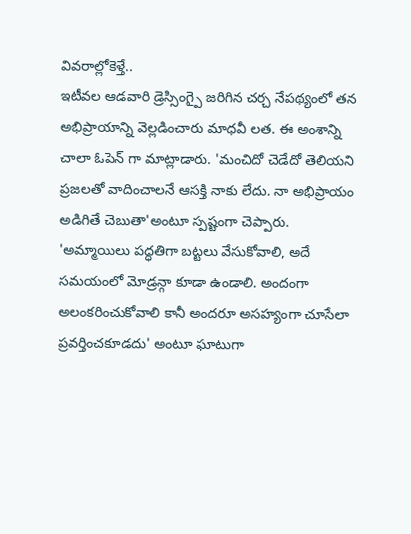వివరాల్లోకెళ్తే..
ఇటీవల ఆడవారి డ్రెస్సింగ్పై జరిగిన చర్చ నేపథ్యంలో తన అభిప్రాయాన్ని వెల్లడించారు మాధవీ లత. ఈ అంశాన్ని చాలా ఓపెన్ గా మాట్లాడారు. 'మంచిదో చెడేదో తెలియని ప్రజలతో వాదించాలనే ఆసక్తి నాకు లేదు. నా అభిప్రాయం అడిగితే చెబుతా'అంటూ స్పష్టంగా చెప్పారు. 'అమ్మాయిలు పద్ధతిగా బట్టలు వేసుకోవాలి, అదే సమయంలో మోడ్రన్గా కూడా ఉండాలి. అందంగా అలంకరించుకోవాలి కానీ అందరూ అసహ్యంగా చూసేలా ప్రవర్తించకూడదు' అంటూ ఘాటుగా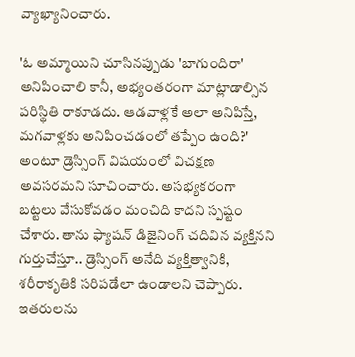వ్యాఖ్యానించారు.

'ఓ అమ్మాయిని చూసినప్పుడు 'బాగుందిరా' అనిపించాలి కానీ, అభ్యంతరంగా మాట్లాడాల్సిన పరిస్థితి రాకూడదు. ఆడవాళ్లకే అలా అనిపిస్తే, మగవాళ్లకు అనిపించడంలో తప్పేం ఉంది?' అంటూ డ్రెస్సింగ్ విషయంలో విచక్షణ అవసరమని సూచించారు. అసభ్యకరంగా బట్టలు వేసుకోవడం మంచిది కాదని స్పష్టం చేశారు. తాను ఫ్యాషన్ డిజైనింగ్ చదివిన వ్యక్తినని గుర్తుచేస్తూ.. డ్రెస్సింగ్ అనేది వ్యక్తిత్వానికి, శరీరాకృతికి సరిపడేలా ఉండాలని చెప్పారు.
ఇతరులను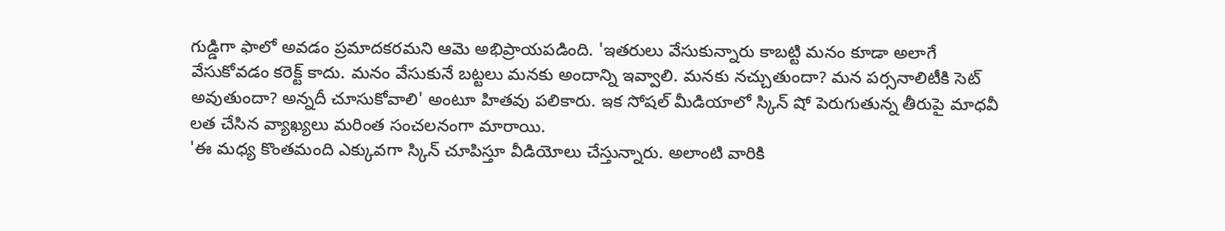గుడ్డిగా ఫాలో అవడం ప్రమాదకరమని ఆమె అభిప్రాయపడింది. 'ఇతరులు వేసుకున్నారు కాబట్టి మనం కూడా అలాగే వేసుకోవడం కరెక్ట్ కాదు. మనం వేసుకునే బట్టలు మనకు అందాన్ని ఇవ్వాలి. మనకు నచ్చుతుందా? మన పర్సనాలిటీకి సెట్ అవుతుందా? అన్నదీ చూసుకోవాలి' అంటూ హితవు పలికారు. ఇక సోషల్ మీడియాలో స్కిన్ షో పెరుగుతున్న తీరుపై మాధవీ లత చేసిన వ్యాఖ్యలు మరింత సంచలనంగా మారాయి.
'ఈ మధ్య కొంతమంది ఎక్కువగా స్కిన్ చూపిస్తూ వీడియోలు చేస్తున్నారు. అలాంటి వారికి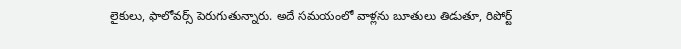లైకులు, ఫాలోవర్స్ పెరుగుతున్నారు. అదే సమయంలో వాళ్లను బూతులు తిడుతూ, రిపోర్ట్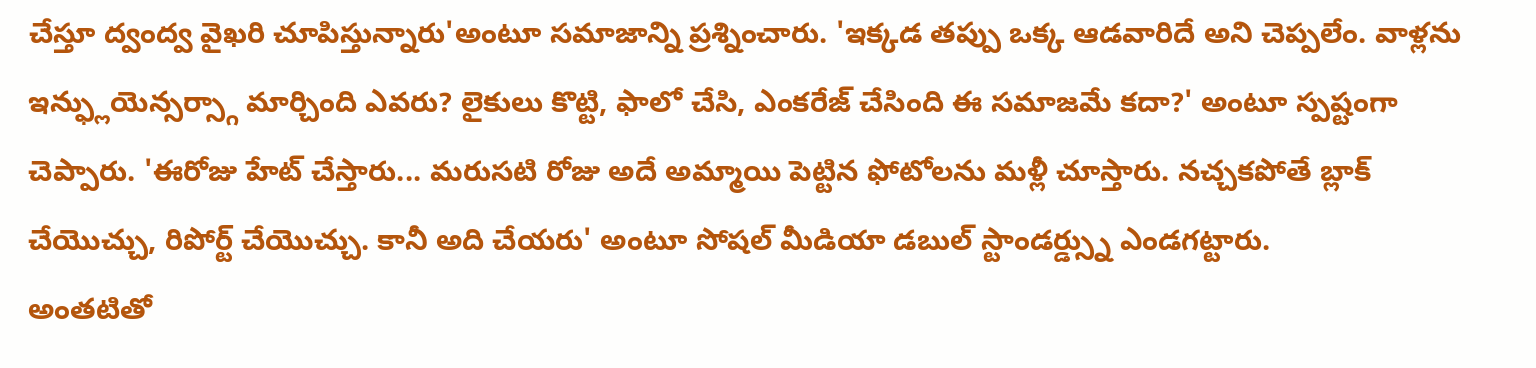చేస్తూ ద్వంద్వ వైఖరి చూపిస్తున్నారు'అంటూ సమాజాన్ని ప్రశ్నించారు. 'ఇక్కడ తప్పు ఒక్క ఆడవారిదే అని చెప్పలేం. వాళ్లను ఇన్ఫ్లుయెన్సర్స్గా మార్చింది ఎవరు? లైకులు కొట్టి, ఫాలో చేసి, ఎంకరేజ్ చేసింది ఈ సమాజమే కదా?' అంటూ స్పష్టంగా చెప్పారు. 'ఈరోజు హేట్ చేస్తారు... మరుసటి రోజు అదే అమ్మాయి పెట్టిన ఫోటోలను మళ్లీ చూస్తారు. నచ్చకపోతే బ్లాక్ చేయొచ్చు, రిపోర్ట్ చేయొచ్చు. కానీ అది చేయరు' అంటూ సోషల్ మీడియా డబుల్ స్టాండర్డ్స్ను ఎండగట్టారు.
అంతటితో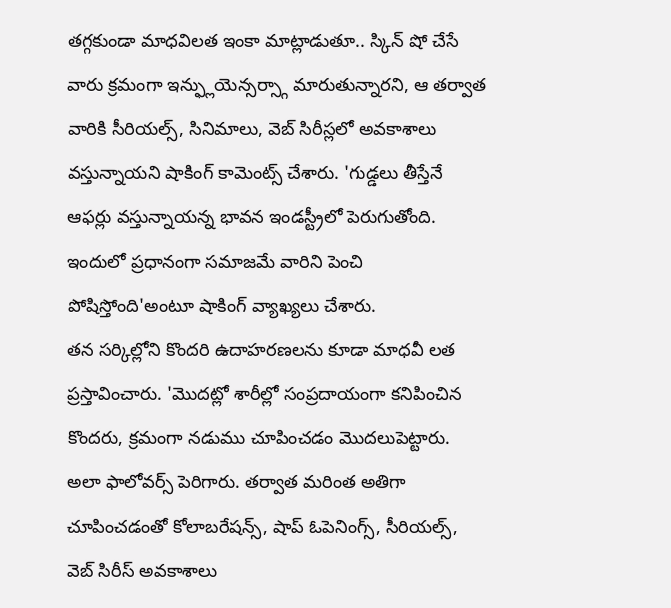తగ్గకుండా మాధవిలత ఇంకా మాట్లాడుతూ.. స్కిన్ షో చేసే వారు క్రమంగా ఇన్ఫ్లుయెన్సర్స్గా మారుతున్నారని, ఆ తర్వాత వారికి సీరియల్స్, సినిమాలు, వెబ్ సిరీస్లలో అవకాశాలు వస్తున్నాయని షాకింగ్ కామెంట్స్ చేశారు. 'గుడ్డలు తీస్తేనే ఆఫర్లు వస్తున్నాయన్న భావన ఇండస్ట్రీలో పెరుగుతోంది. ఇందులో ప్రధానంగా సమాజమే వారిని పెంచి పోషిస్తోంది'అంటూ షాకింగ్ వ్యాఖ్యలు చేశారు.
తన సర్కిల్లోని కొందరి ఉదాహరణలను కూడా మాధవీ లత ప్రస్తావించారు. 'మొదట్లో శారీల్లో సంప్రదాయంగా కనిపించిన కొందరు, క్రమంగా నడుము చూపించడం మొదలుపెట్టారు. అలా ఫాలోవర్స్ పెరిగారు. తర్వాత మరింత అతిగా చూపించడంతో కోలాబరేషన్స్, షాప్ ఓపెనింగ్స్, సీరియల్స్, వెబ్ సిరీస్ అవకాశాలు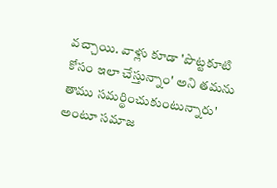వచ్చాయి. వాళ్లు కూడా 'పొట్టకూటి కోసం ఇలా చేస్తున్నాం' అని తమను తాము సమర్థించుకుంటున్నారు' అంటూ సమాజ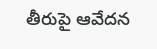తీరుపై ఆవేదన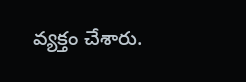వ్యక్తం చేశారు.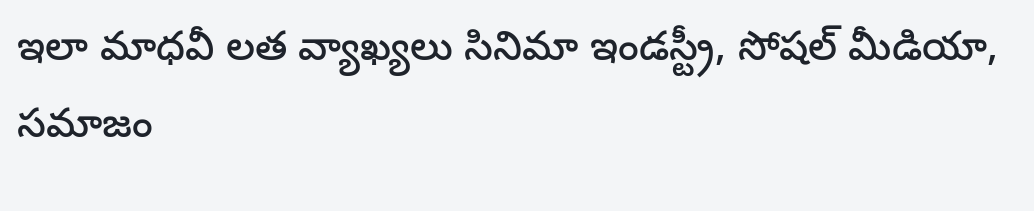ఇలా మాధవీ లత వ్యాఖ్యలు సినిమా ఇండస్ట్రీ, సోషల్ మీడియా, సమాజం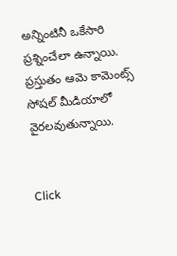అన్నింటినీ ఒకేసారి ప్రశ్నించేలా ఉన్నాయి. ప్రస్తుతం ఆమె కామెంట్స్ సోషల్ మీడియాలో వైరలవుతున్నాయి.


Click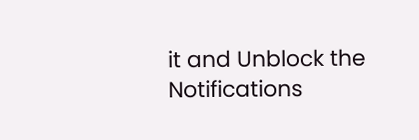it and Unblock the Notifications